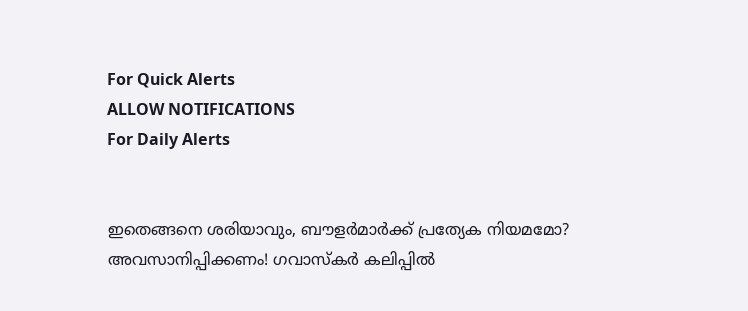For Quick Alerts
ALLOW NOTIFICATIONS
For Daily Alerts


ഇതെങ്ങനെ ശരിയാവും, ബൗളര്‍മാര്‍ക്ക് പ്രത്യേക നിയമമോ? അവസാനിപ്പിക്കണം! ഗവാസ്‌കര്‍ കലിപ്പില്‍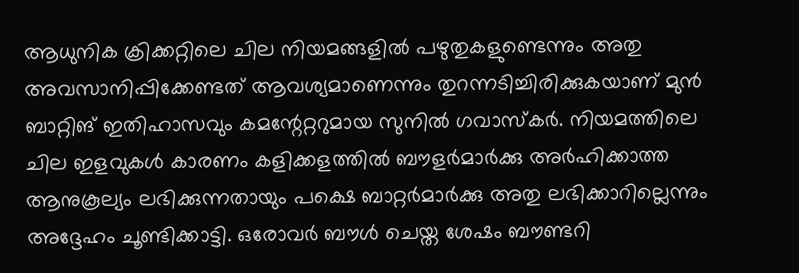ആധുനിക ക്രിക്കറ്റിലെ ചില നിയമങ്ങളില്‍ പഴുതുകളുണ്ടെന്നും അതു അവസാനിപ്പിക്കേണ്ടത് ആവശ്യമാണെന്നും തുറന്നടിച്ചിരിക്കുകയാണ് മുന്‍ ബാറ്റിങ് ഇതിഹാസവും കമന്റേറ്ററുമായ സുനില്‍ ഗവാസ്‌കര്‍. നിയമത്തിലെ ചില ഇളവുകള്‍ കാരണം കളിക്കളത്തില്‍ ബൗളര്‍മാര്‍ക്കു അര്‍ഹിക്കാത്ത ആനുകൂല്യം ലഭിക്കുന്നതായും പക്ഷെ ബാറ്റര്‍മാര്‍ക്കു അതു ലഭിക്കാറില്ലെന്നും അദ്ദേഹം ചൂണ്ടിക്കാട്ടി. ഒരോവര്‍ ബൗള്‍ ചെയ്ത ശേഷം ബൗണ്ടറി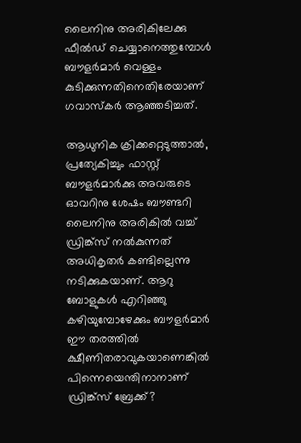ലൈനിനു അരികിലേക്കു ഫീല്‍ഡ് ചെയ്യാനെത്തുമ്പോള്‍ ബൗളര്‍മാര്‍ വെള്ളം കുടിക്കുന്നതിനെതിരേയാണ് ഗവാസ്‌കര്‍ ആഞ്ഞടിച്ചത്.

ആധുനിക ക്രിക്കറ്റെടുത്താല്‍, പ്രത്യേകിച്ചും ഫാസ്റ്റ് ബൗളര്‍മാര്‍ക്കു അവരുടെ ഓവറിനു ശേഷം ബൗണ്ടറി ലൈനിനു അരികില്‍ വച്ച് ഡ്രിങ്ക്സ് നല്‍കുന്നത് അധികൃതര്‍ കണ്ടില്ലെന്നു നടിക്കുകയാണ്. ആറു ബോളുകള്‍ എറിഞ്ഞു കഴിയുമ്പോഴേക്കും ബൗളര്‍മാര്‍ ഈ തരത്തില്‍ ക്ഷീണിതരാവുകയാണെങ്കില്‍ പിന്നെയെന്തിനാനാണ് ഡ്രിങ്ക്‌സ് ബ്രേക്ക്?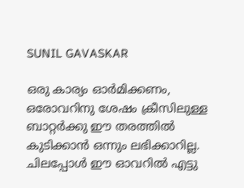SUNIL GAVASKAR

ഒരു കാര്യം ഓര്‍മിക്കണം, ഒരോവറിനു ശേഷം ക്രീസിലുള്ള ബാറ്റര്‍ക്കു ഈ തരത്തില്‍ കുടിക്കാന്‍ ഒന്നും ലഭിക്കാറില്ല. ചിലപ്പോള്‍ ഈ ഓവറില്‍ എട്ടു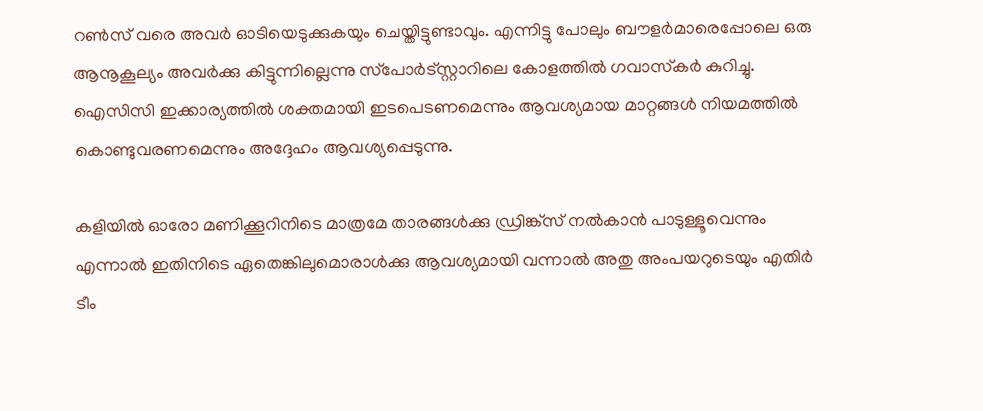റണ്‍സ് വരെ അവര്‍ ഓടിയെടുക്കുകയും ചെയ്തിട്ടുണ്ടാവും. എന്നിട്ടു പോലും ബൗളര്‍മാരെപ്പോലെ ഒരു ആനൂകൂല്യം അവര്‍ക്കു കിട്ടുന്നില്ലെന്നു സ്‌പോര്‍ട്‌സ്റ്റാറിലെ കോളത്തില്‍ ഗവാസ്‌കര്‍ കുറിച്ചു. ഐസിസി ഇക്കാര്യത്തില്‍ ശക്തമായി ഇടപെടണമെന്നും ആവശ്യമായ മാറ്റങ്ങള്‍ നിയമത്തില്‍ കൊണ്ടുവരണമെന്നും അദ്ദേഹം ആവശ്യപ്പെടുന്നു.

കളിയില്‍ ഓരോ മണിക്കൂറിനിടെ മാത്രമേ താരങ്ങള്‍ക്കു ഡ്രിങ്ക്‌സ് നല്‍കാന്‍ പാടുള്ളൂവെന്നും എന്നാല്‍ ഇതിനിടെ ഏതെങ്കിലുമൊരാള്‍ക്കു ആവശ്യമായി വന്നാല്‍ അതു അംപയറുടെയും എതിര്‍ ടീം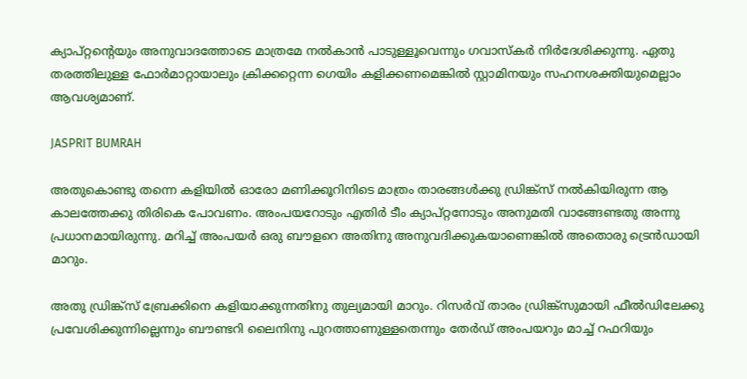ക്യാപ്റ്റന്റെയും അനുവാദത്തോടെ മാത്രമേ നല്‍കാന്‍ പാടുള്ളൂവെന്നും ഗവാസ്‌കര്‍ നിര്‍ദേശിക്കുന്നു. ഏതു തരത്തിലുള്ള ഫോര്‍മാറ്റായാലും ക്രിക്കറ്റെന്ന ഗെയിം കളിക്കണമെങ്കില്‍ സ്റ്റാമിനയും സഹനശക്തിയുമെല്ലാം ആവശ്യമാണ്.

JASPRIT BUMRAH

അതുകൊണ്ടു തന്നെ കളിയില്‍ ഓരോ മണിക്കൂറിനിടെ മാത്രം താരങ്ങള്‍ക്കു ഡ്രിങ്ക്‌സ് നല്‍കിയിരുന്ന ആ കാലത്തേക്കു തിരികെ പോവണം. അംപയറോടും എതിര്‍ ടീം ക്യാപ്റ്റനോടും അനുമതി വാങ്ങേണ്ടതു അന്നു പ്രധാനമായിരുന്നു. മറിച്ച് അംപയര്‍ ഒരു ബൗളറെ അതിനു അനുവദിക്കുകയാണെങ്കില്‍ അതൊരു ട്രെന്‍ഡായി മാറും.

അതു ഡ്രിങ്ക്‌സ് ബ്രേക്കിനെ കളിയാക്കുന്നതിനു തുല്യമായി മാറും. റിസര്‍വ് താരം ഡ്രിങ്ക്‌സുമായി ഫീല്‍ഡിലേക്കു പ്രവേശിക്കുന്നില്ലെന്നും ബൗണ്ടറി ലൈനിനു പുറത്താണുള്ളതെന്നും തേര്‍ഡ് അംപയറും മാച്ച് റഫറിയും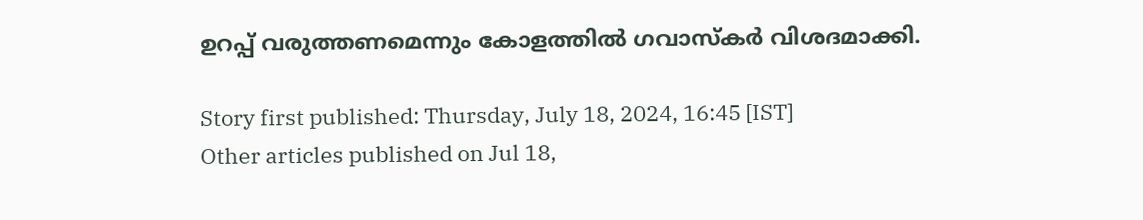ഉറപ്പ് വരുത്തണമെന്നും കോളത്തില്‍ ഗവാസ്‌കര്‍ വിശദമാക്കി.

Story first published: Thursday, July 18, 2024, 16:45 [IST]
Other articles published on Jul 18,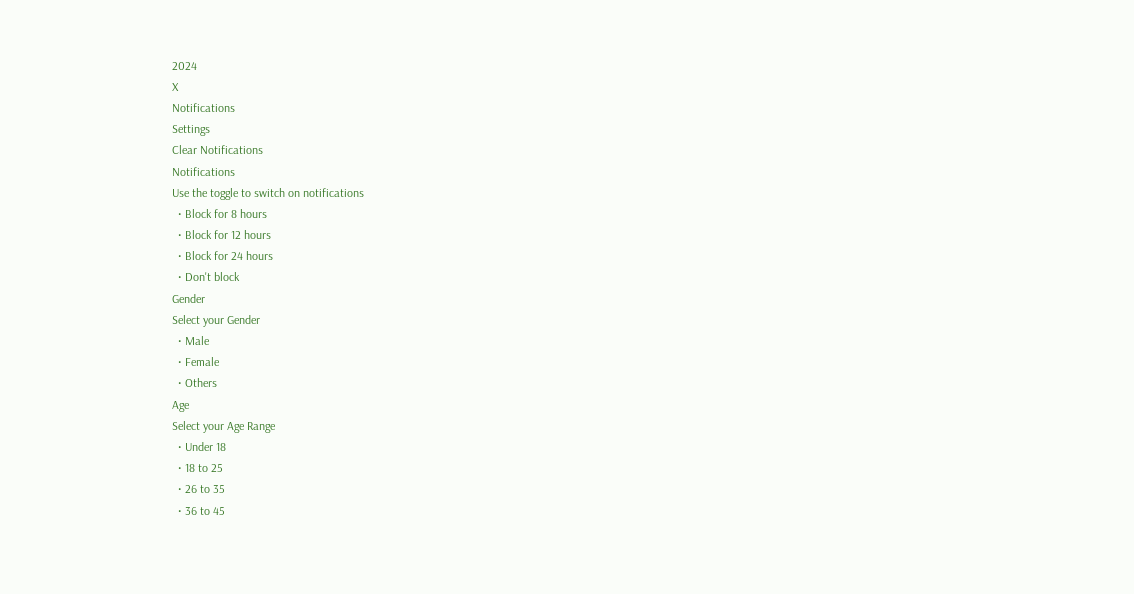2024
X
Notifications
Settings
Clear Notifications
Notifications
Use the toggle to switch on notifications
  • Block for 8 hours
  • Block for 12 hours
  • Block for 24 hours
  • Don't block
Gender
Select your Gender
  • Male
  • Female
  • Others
Age
Select your Age Range
  • Under 18
  • 18 to 25
  • 26 to 35
  • 36 to 45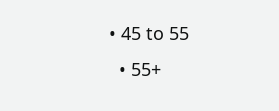• 45 to 55
  • 55+